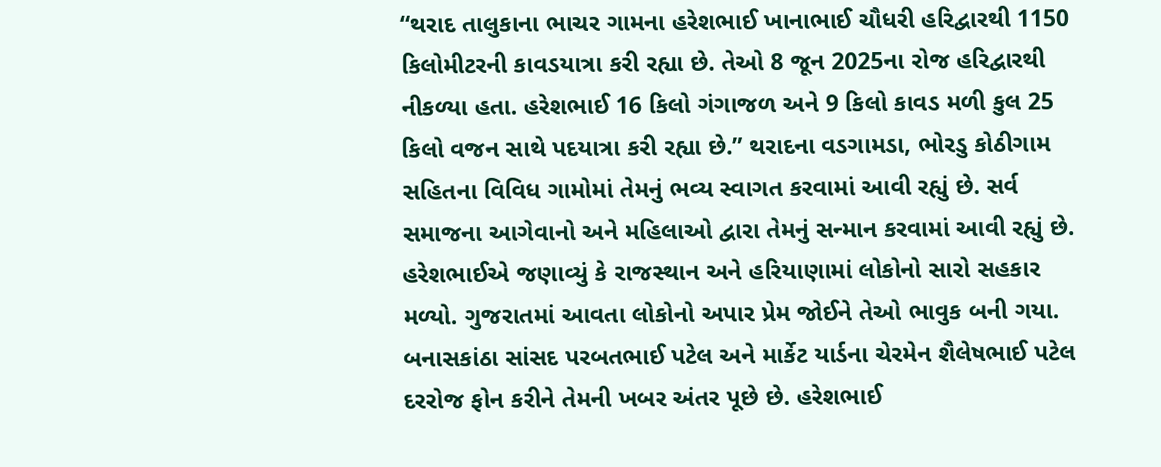“થરાદ તાલુકાના ભાચર ગામના હરેશભાઈ ખાનાભાઈ ચૌધરી હરિદ્વારથી 1150 કિલોમીટરની કાવડયાત્રા કરી રહ્યા છે. તેઓ 8 જૂન 2025ના રોજ હરિદ્વારથી નીકળ્યા હતા. હરેશભાઈ 16 કિલો ગંગાજળ અને 9 કિલો કાવડ મળી કુલ 25 કિલો વજન સાથે પદયાત્રા કરી રહ્યા છે.” થરાદના વડગામડા, ભોરડુ કોઠીગામ સહિતના વિવિધ ગામોમાં તેમનું ભવ્ય સ્વાગત કરવામાં આવી રહ્યું છે. સર્વ સમાજના આગેવાનો અને મહિલાઓ દ્વારા તેમનું સન્માન કરવામાં આવી રહ્યું છે.
હરેશભાઈએ જણાવ્યું કે રાજસ્થાન અને હરિયાણામાં લોકોનો સારો સહકાર મળ્યો. ગુજરાતમાં આવતા લોકોનો અપાર પ્રેમ જોઈને તેઓ ભાવુક બની ગયા. બનાસકાંઠા સાંસદ પરબતભાઈ પટેલ અને માર્કેટ યાર્ડના ચેરમેન શૈલેષભાઈ પટેલ દરરોજ ફોન કરીને તેમની ખબર અંતર પૂછે છે. હરેશભાઈ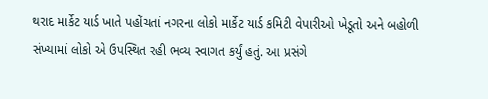થરાદ માર્કેટ યાર્ડ ખાતે પહોંચતાં નગરના લોકો માર્કેટ યાર્ડ કમિટી વેપારીઓ ખેડૂતો અને બહોળી સંખ્યામાં લોકો એ ઉપસ્થિત રહી ભવ્ય સ્વાગત કર્યું હતું. આ પ્રસંગે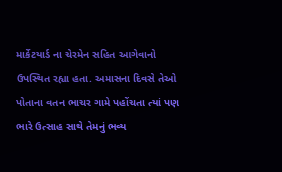માર્કેટયાર્ડ ના ચેરમેન સહિત આગેવાનો ઉપસ્થિત રહ્યા હતા. અમાસના દિવસે તેઓ પોતાના વતન ભાચર ગામે પહોંચતા ત્યાં પણ ભારે ઉત્સાહ સાથે તેમનું ભવ્ય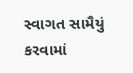સ્વાગત સામૈયું કરવામાં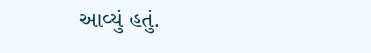આવ્યું હતું.